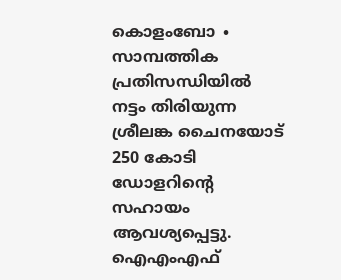കൊളംബോ ∙ സാമ്പത്തിക പ്രതിസന്ധിയിൽ നട്ടം തിരിയുന്ന ശ്രീലങ്ക ചൈനയോട് 250 കോടി ഡോളറിന്റെ സഹായം ആവശ്യപ്പെട്ടു. ഐഎംഎഫ്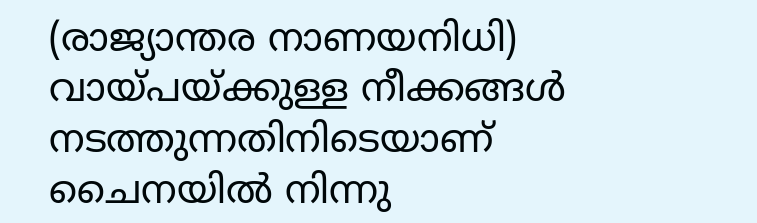(രാജ്യാന്തര നാണയനിധി) വായ്പയ്ക്കുള്ള നീക്കങ്ങൾ നടത്തുന്നതിനിടെയാണ് ചൈനയിൽ നിന്നു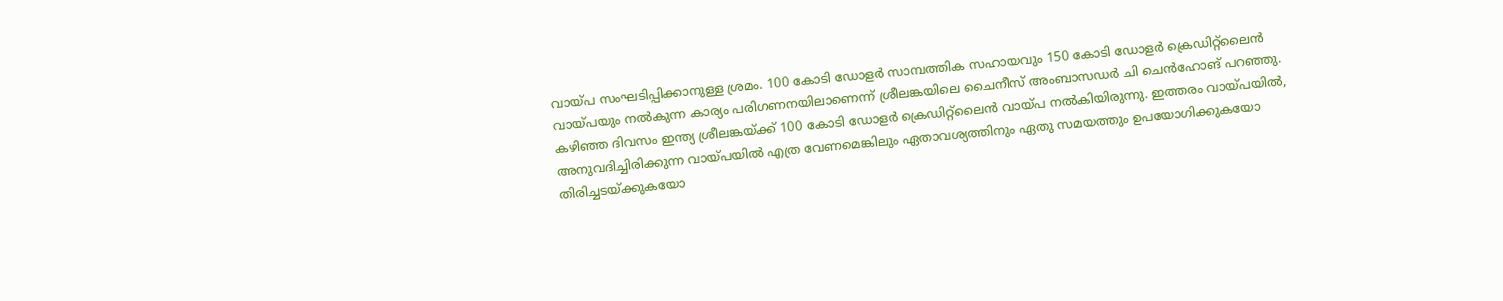വായ്പ സംഘടിപ്പിക്കാനുള്ള ശ്രമം. 100 കോടി ഡോളർ സാമ്പത്തിക സഹായവും 150 കോടി ഡോളർ ക്രെഡിറ്റ്ലൈൻ വായ്പയും നൽകുന്ന കാര്യം പരിഗണനയിലാണെന്ന് ശ്രീലങ്കയിലെ ചൈനീസ് അംബാസഡർ ചി ചെൻഹോങ് പറഞ്ഞു. കഴിഞ്ഞ ദിവസം ഇന്ത്യ ശ്രീലങ്കയ്ക്ക് 100 കോടി ഡോളർ ക്രെഡിറ്റ്ലൈൻ വായ്പ നൽകിയിരുന്നു. ഇത്തരം വായ്പയിൽ, അനുവദിച്ചിരിക്കുന്ന വായ്പയിൽ എത്ര വേണമെങ്കിലും ഏതാവശ്യത്തിനും ഏതു സമയത്തും ഉപയോഗിക്കുകയോ തിരിച്ചടയ്ക്കുകയോ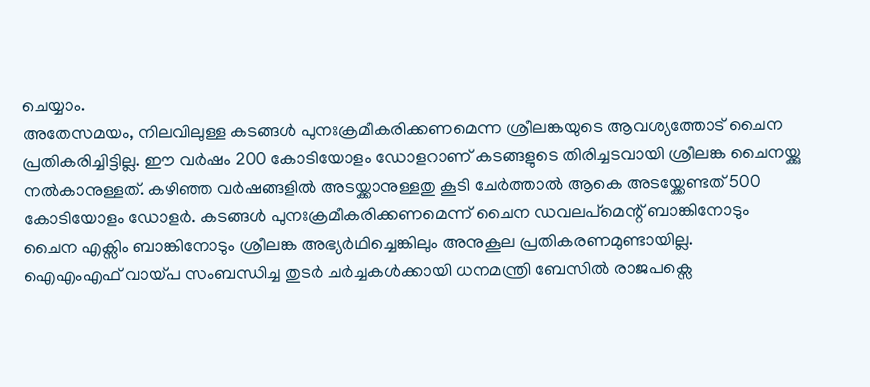ചെയ്യാം.
അതേസമയം, നിലവിലുള്ള കടങ്ങൾ പുനഃക്രമീകരിക്കണമെന്ന ശ്രീലങ്കയുടെ ആവശ്യത്തോട് ചൈന പ്രതികരിച്ചിട്ടില്ല. ഈ വർഷം 200 കോടിയോളം ഡോളറാണ് കടങ്ങളുടെ തിരിച്ചടവായി ശ്രീലങ്ക ചൈനയ്ക്കു നൽകാനുള്ളത്. കഴിഞ്ഞ വർഷങ്ങളിൽ അടയ്ക്കാനുള്ളതു കൂടി ചേർത്താൽ ആകെ അടയ്ക്കേണ്ടത് 500 കോടിയോളം ഡോളർ. കടങ്ങൾ പുനഃക്രമീകരിക്കണമെന്ന് ചൈന ഡവലപ്മെന്റ് ബാങ്കിനോടും ചൈന എക്സിം ബാങ്കിനോടും ശ്രീലങ്ക അഭ്യർഥിച്ചെങ്കിലും അനുകൂല പ്രതികരണമുണ്ടായില്ല.
ഐഎംഎഫ് വായ്പ സംബന്ധിച്ച തുടർ ചർച്ചകൾക്കായി ധനമന്ത്രി ബേസിൽ രാജപക്സെ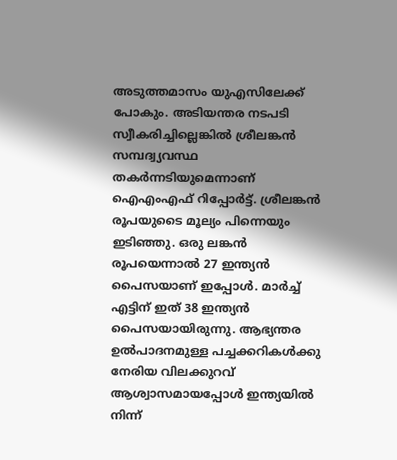അടുത്തമാസം യുഎസിലേക്ക് പോകും. അടിയന്തര നടപടി സ്വീകരിച്ചില്ലെങ്കിൽ ശ്രീലങ്കൻ സമ്പദ്വ്യവസ്ഥ തകർന്നടിയുമെന്നാണ് ഐഎംഎഫ് റിപ്പോർട്ട്. ശ്രീലങ്കൻ രൂപയുടൈ മൂല്യം പിന്നെയും ഇടിഞ്ഞു. ഒരു ലങ്കൻ രൂപയെന്നാൽ 27 ഇന്ത്യൻ പൈസയാണ് ഇപ്പോൾ. മാർച്ച് എട്ടിന് ഇത് 38 ഇന്ത്യൻ പൈസയായിരുന്നു. ആഭ്യന്തര ഉൽപാദനമുള്ള പച്ചക്കറികൾക്കു നേരിയ വിലക്കുറവ് ആശ്വാസമായപ്പോൾ ഇന്ത്യയിൽ നിന്ന്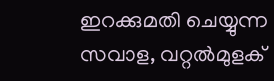ഇറക്കുമതി ചെയ്യുന്ന സവാള, വറ്റൽമുളക്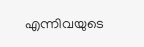എന്നിവയുടെ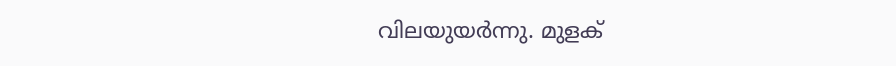വിലയുയർന്നു. മുളക്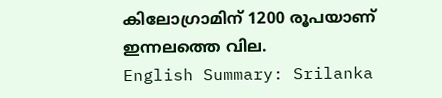കിലോഗ്രാമിന് 1200 രൂപയാണ് ഇന്നലത്തെ വില.
English Summary: Srilanka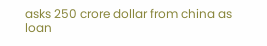asks 250 crore dollar from china as loan